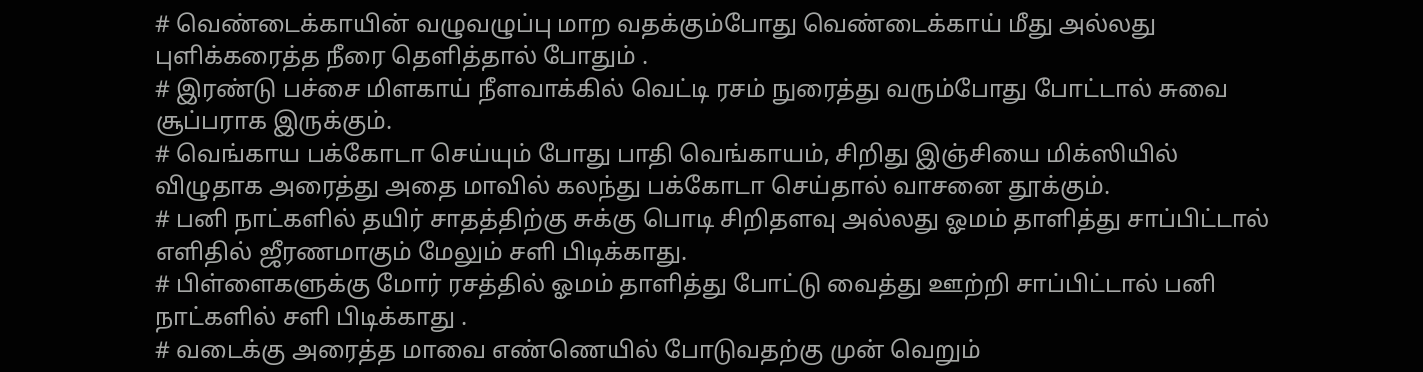# வெண்டைக்காயின் வழுவழுப்பு மாற வதக்கும்போது வெண்டைக்காய் மீது அல்லது புளிக்கரைத்த நீரை தெளித்தால் போதும் .
# இரண்டு பச்சை மிளகாய் நீளவாக்கில் வெட்டி ரசம் நுரைத்து வரும்போது போட்டால் சுவை சூப்பராக இருக்கும்.
# வெங்காய பக்கோடா செய்யும் போது பாதி வெங்காயம், சிறிது இஞ்சியை மிக்ஸியில் விழுதாக அரைத்து அதை மாவில் கலந்து பக்கோடா செய்தால் வாசனை தூக்கும்.
# பனி நாட்களில் தயிர் சாதத்திற்கு சுக்கு பொடி சிறிதளவு அல்லது ஓமம் தாளித்து சாப்பிட்டால் எளிதில் ஜீரணமாகும் மேலும் சளி பிடிக்காது.
# பிள்ளைகளுக்கு மோர் ரசத்தில் ஓமம் தாளித்து போட்டு வைத்து ஊற்றி சாப்பிட்டால் பனி நாட்களில் சளி பிடிக்காது .
# வடைக்கு அரைத்த மாவை எண்ணெயில் போடுவதற்கு முன் வெறும்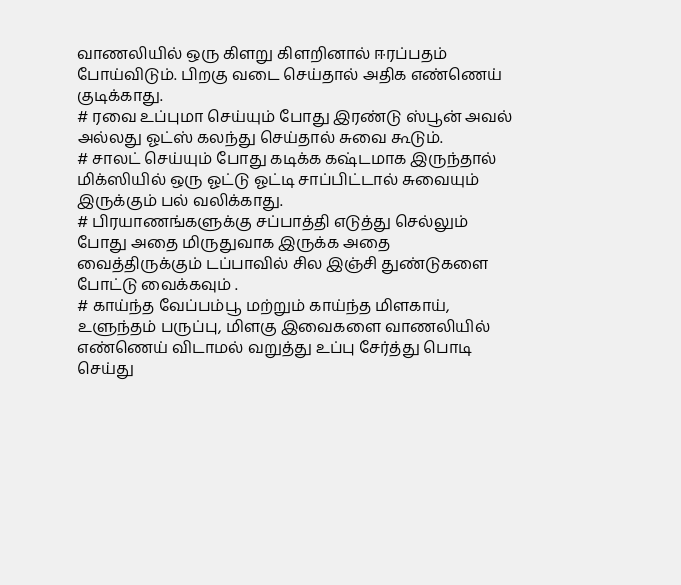வாணலியில் ஒரு கிளறு கிளறினால் ஈரப்பதம் போய்விடும். பிறகு வடை செய்தால் அதிக எண்ணெய் குடிக்காது.
# ரவை உப்புமா செய்யும் போது இரண்டு ஸ்பூன் அவல் அல்லது ஓட்ஸ் கலந்து செய்தால் சுவை கூடும்.
# சாலட் செய்யும் போது கடிக்க கஷ்டமாக இருந்தால் மிக்ஸியில் ஒரு ஓட்டு ஓட்டி சாப்பிட்டால் சுவையும் இருக்கும் பல் வலிக்காது.
# பிரயாணங்களுக்கு சப்பாத்தி எடுத்து செல்லும் போது அதை மிருதுவாக இருக்க அதை வைத்திருக்கும் டப்பாவில் சில இஞ்சி துண்டுகளை போட்டு வைக்கவும் .
# காய்ந்த வேப்பம்பூ மற்றும் காய்ந்த மிளகாய், உளுந்தம் பருப்பு, மிளகு இவைகளை வாணலியில் எண்ணெய் விடாமல் வறுத்து உப்பு சேர்த்து பொடி செய்து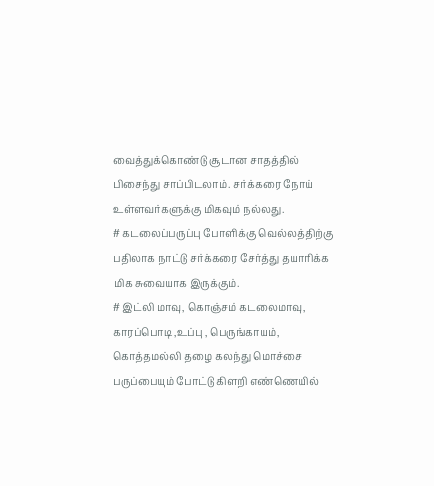வைத்துக்கொண்டு சூடான சாதத்தில் பிசைந்து சாப்பிடலாம். சர்க்கரை நோய் உள்ளவர்களுக்கு மிகவும் நல்லது.
# கடலைப்பருப்பு போளிக்கு வெல்லத்திற்கு பதிலாக நாட்டு சர்க்கரை சேர்த்து தயாரிக்க மிக சுவையாக இருக்கும்.
# இட்லி மாவு, கொஞ்சம் கடலைமாவு, காரப்பொடி ,உப்பு , பெருங்காயம், கொத்தமல்லி தழை கலந்து மொச்சை பருப்பையும் போட்டு கிளறி எண்ணெயில்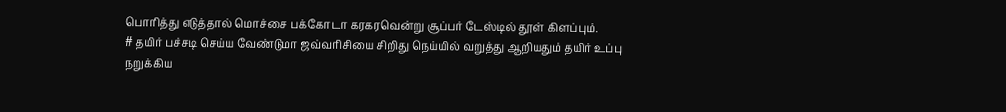பொரித்து எடுத்தால் மொச்சை பக்கோடா கரகரவென்று சூப்பர் டேஸ்டில் தூள் கிளப்பும்.
# தயிர் பச்சடி செய்ய வேண்டுமா ஜவ்வரிசியை சிறிது நெய்யில் வறுத்து ஆறியதும் தயிர் உப்பு நறுக்கிய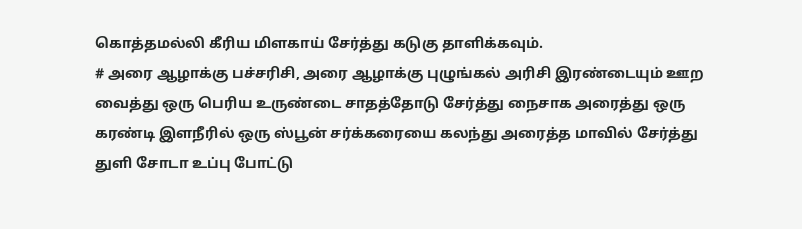கொத்தமல்லி கீரிய மிளகாய் சேர்த்து கடுகு தாளிக்கவும்.
# அரை ஆழாக்கு பச்சரிசி, அரை ஆழாக்கு புழுங்கல் அரிசி இரண்டையும் ஊற வைத்து ஒரு பெரிய உருண்டை சாதத்தோடு சேர்த்து நைசாக அரைத்து ஒரு கரண்டி இளநீரில் ஒரு ஸ்பூன் சர்க்கரையை கலந்து அரைத்த மாவில் சேர்த்து துளி சோடா உப்பு போட்டு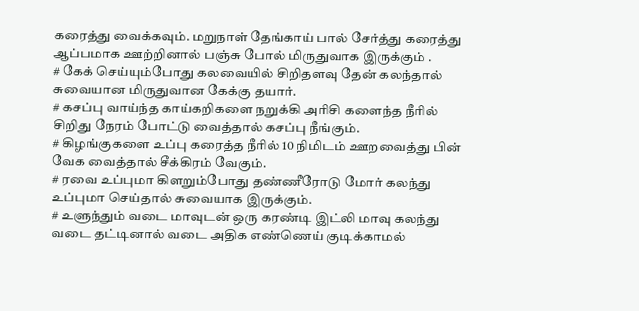கரைத்து வைக்கவும். மறுநாள் தேங்காய் பால் சேர்த்து கரைத்து ஆப்பமாக ஊற்றினால் பஞ்சு போல் மிருதுவாக இருக்கும் .
# கேக் செய்யும்போது கலவையில் சிறிதளவு தேன் கலந்தால் சுவையான மிருதுவான கேக்கு தயார்.
# கசப்பு வாய்ந்த காய்கறிகளை நறுக்கி அரிசி களைந்த நீரில் சிறிது நேரம் போட்டு வைத்தால் கசப்பு நீங்கும்.
# கிழங்குகளை உப்பு கரைத்த நீரில் 10 நிமிடம் ஊறவைத்து பின் வேக வைத்தால் சீக்கிரம் வேகும்.
# ரவை உப்புமா கிளறும்போது தண்ணீரோடு மோர் கலந்து உப்புமா செய்தால் சுவையாக இருக்கும்.
# உளுந்தும் வடை மாவுடன் ஒரு கரண்டி இட்லி மாவு கலந்து வடை தட்டினால் வடை அதிக எண்ணெய் குடிக்காமல்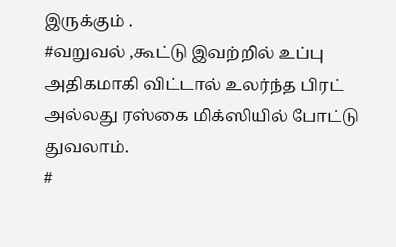இருக்கும் .
#வறுவல் ,கூட்டு இவற்றில் உப்பு அதிகமாகி விட்டால் உலர்ந்த பிரட் அல்லது ரஸ்கை மிக்ஸியில் போட்டு துவலாம்.
#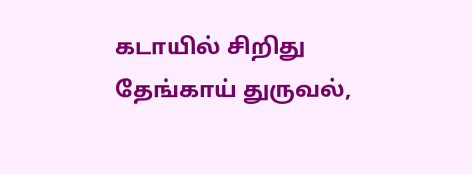கடாயில் சிறிது தேங்காய் துருவல்,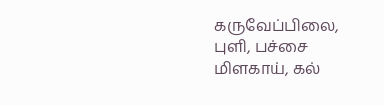கருவேப்பிலை, புளி, பச்சை மிளகாய், கல்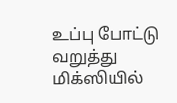உப்பு போட்டு வறுத்து மிக்ஸியில்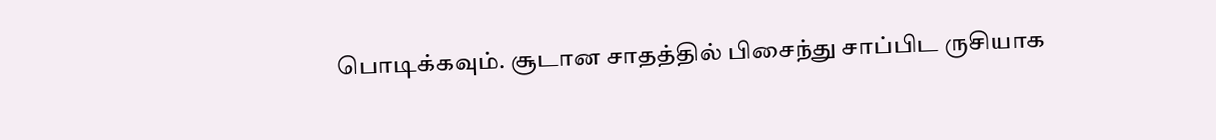பொடிக்கவும். சூடான சாதத்தில் பிசைந்து சாப்பிட ருசியாக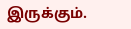இருக்கும்.